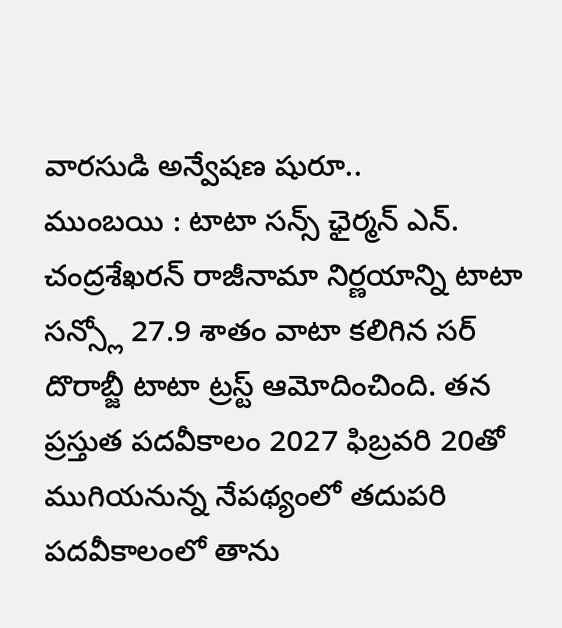వారసుడి అన్వేషణ షురూ..
ముంబయి : టాటా సన్స్ ఛైర్మన్ ఎన్. చంద్రశేఖరన్ రాజీనామా నిర్ణయాన్ని టాటా సన్స్లో 27.9 శాతం వాటా కలిగిన సర్ దొరాబ్జీ టాటా ట్రస్ట్ ఆమోదించింది. తన ప్రస్తుత పదవీకాలం 2027 ఫిబ్రవరి 20తో ముగియనున్న నేపథ్యంలో తదుపరి పదవీకాలంలో తాను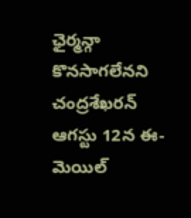ఛైర్మన్గా కొనసాగలేనని చంద్రశేఖరన్ ఆగస్టు 12న ఈ-మెయిల్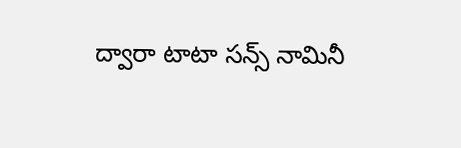ద్వారా టాటా సన్స్ నామినీ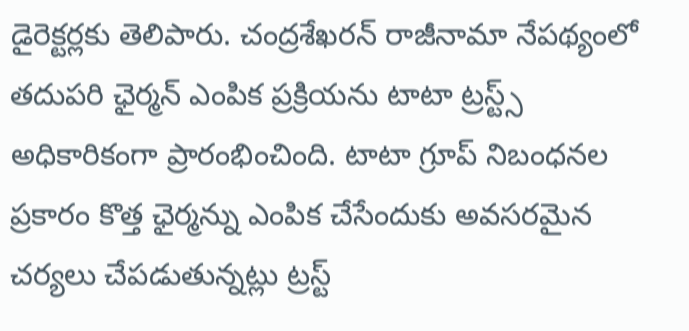డైరెక్టర్లకు తెలిపారు. చంద్రశేఖరన్ రాజీనామా నేపథ్యంలో తదుపరి ఛైర్మన్ ఎంపిక ప్రక్రియను టాటా ట్రస్ట్స్ అధికారికంగా ప్రారంభించింది. టాటా గ్రూప్ నిబంధనల ప్రకారం కొత్త ఛైర్మన్ను ఎంపిక చేసేందుకు అవసరమైన చర్యలు చేపడుతున్నట్లు ట్రస్ట్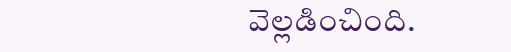వెల్లడించింది.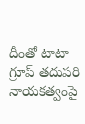దీంతో టాటా గ్రూప్ తదుపరి నాయకత్వంపై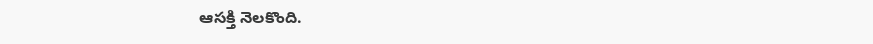ఆసక్తి నెలకొంది.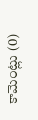కామెంట్లు (0)